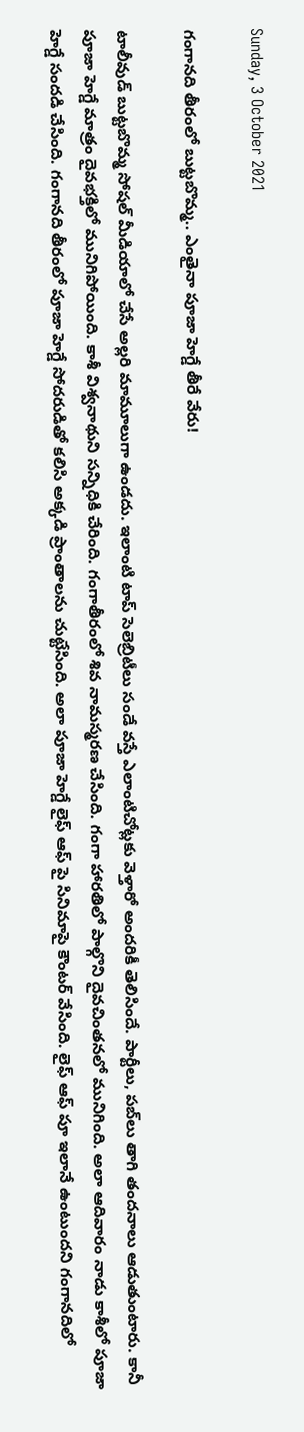Sunday, 3 October 2021

గంగానది తీరంలో బుట్టబొమ్మ.. ఎంతైనా పూజా హెగ్డే తీరే వేరు!

టాలీవుడ్ బుట్టబొమ్మ సోషల్ మీడియాలో చేసే అల్లరి మామూలుగా ఉండదు. ఇలాంటి టాప్ సెలెబ్రిటీలు సండే వస్తే ఎలాంటిచోట్లకు వెళ్తారో అందరికీ తెలిసిందే. పార్టీలు, పబ్‌లు తాగి తందనాలు ఆడుతుంటారు. కానీ పూజా హెగ్డే మాత్రం దైవభక్తిలో మునిగిపోయింది. కాశీ విశ్వనాథుని సన్నిధికి చేరింది. గంగాతీరంలో శివ నామస్మరణ చేసింది. గంగా హారతిలో పాల్గొని దైవచింతనలో మునిగింది. అలా ఆదివారం నాడు కాశీలో పూజా హెగ్డే సందడి చేసింది. గంగానది తీరంలో పూజా హెగ్డే సోదరుడితో కలిసి అక్కడి ప్రాంతాలను చుట్టేసింది. అలా పూజా హెగ్డే లైఫ్ ఆఫ్ పై సినిమాపై కౌంటర్ వేసింది. లైఫ్ ఆఫ్ పూ ఇలానే ఉంటుందని గంగానదిలో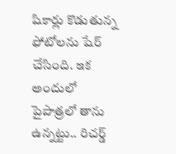షికార్లు కొడుతున్న ఫోటోలను షేర్ చేసింది. ఇక అందులో పైపాత్రలో తాను ఉన్నట్టు.. రిచర్డ్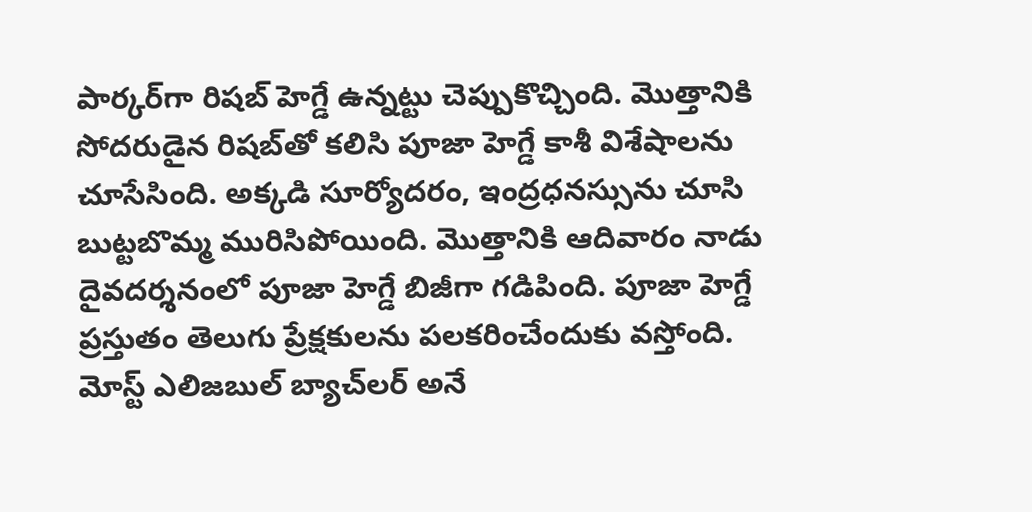పార్కర్‌గా రిషబ్ హెగ్డే ఉన్నట్టు చెప్పుకొచ్చింది. మొత్తానికి సోదరుడైన రిషబ్‌తో కలిసి పూజా హెగ్డే కాశీ విశేషాలను చూసేసింది. అక్కడి సూర్యోదరం, ఇంద్రధనస్సును చూసి బుట్టబొమ్మ మురిసిపోయింది. మొత్తానికి ఆదివారం నాడు దైవదర్శనంలో పూజా హెగ్డే బిజీగా గడిపింది. పూజా హెగ్డే ప్రస్తుతం తెలుగు ప్రేక్షకులను పలకరించేందుకు వస్తోంది. మోస్ట్ ఎలిజబుల్ బ్యాచ్‌లర్ అనే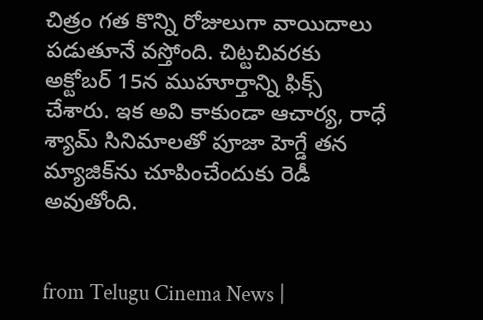చిత్రం గత కొన్ని రోజులుగా వాయిదాలు పడుతూనే వస్తోంది. చిట్టచివరకు అక్టోబర్ 15న ముహూర్తాన్ని ఫిక్స్ చేశారు. ఇక అవి కాకుండా ఆచార్య, రాధే శ్యామ్ సినిమాలతో పూజా హెగ్డే తన మ్యాజిక్‌ను చూపించేందుకు రెడీ అవుతోంది.


from Telugu Cinema News |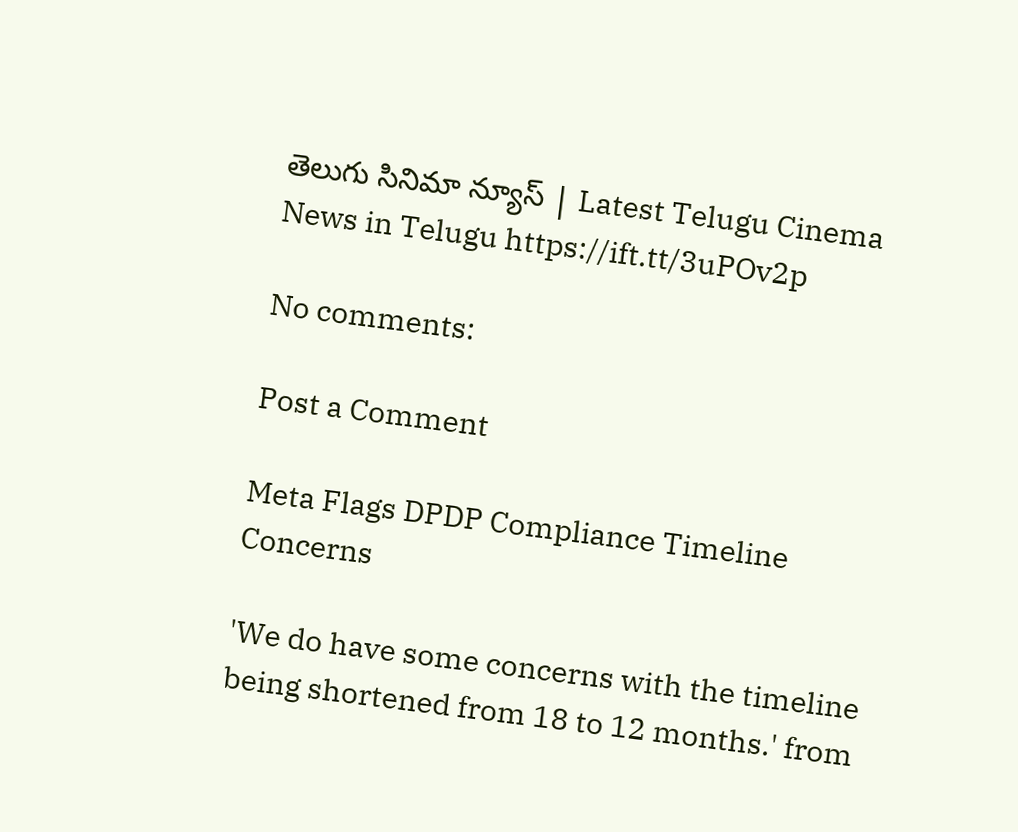తెలుగు సినిమా న్యూస్ | Latest Telugu Cinema News in Telugu https://ift.tt/3uPOv2p

No comments:

Post a Comment

Meta Flags DPDP Compliance Timeline Concerns

'We do have some concerns with the timeline being shortened from 18 to 12 months.' from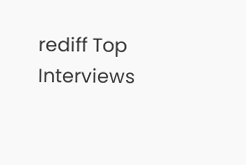rediff Top Interviews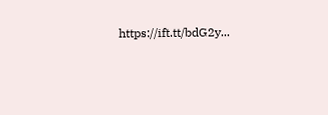https://ift.tt/bdG2y...